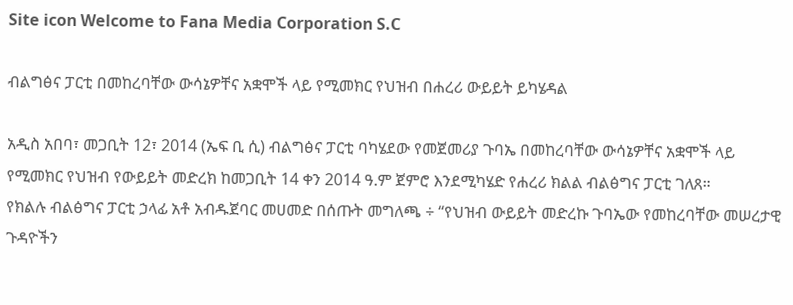Site icon Welcome to Fana Media Corporation S.C

ብልግፅና ፓርቲ በመከረባቸው ውሳኔዎቸና አቋሞች ላይ የሚመክር የህዝብ በሐረሪ ውይይት ይካሄዳል

አዲስ አበባ፣ መጋቢት 12፣ 2014 (ኤፍ ቢ ሲ) ብልግፅና ፓርቲ ባካሄደው የመጀመሪያ ጉባኤ በመከረባቸው ውሳኔዎቸና አቋሞች ላይ የሚመክር የህዝብ የውይይት መድረክ ከመጋቢት 14 ቀን 2014 ዓ.ም ጀምሮ እንደሚካሄድ የሐረሪ ክልል ብልፅግና ፓርቲ ገለጸ።
የክልሉ ብልፅግና ፓርቲ ኃላፊ አቶ አብዱጀባር መሀመድ በሰጡት መግለጫ ÷ “የህዝብ ውይይት መድረኩ ጉባኤው የመከረባቸው መሠረታዊ ጉዳዮችን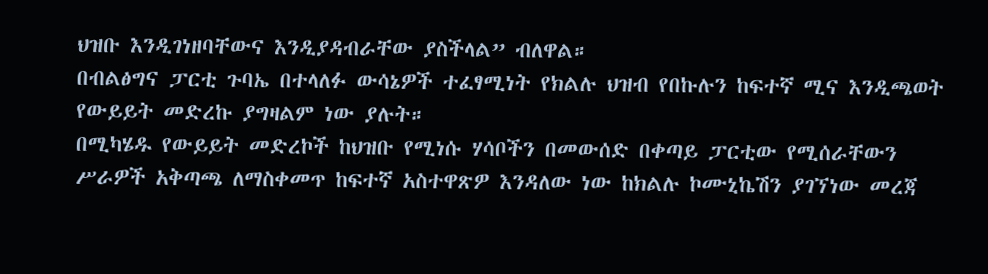ህዝቡ እንዲገነዘባቸውና እንዲያዳብራቸው ያስችላል” ብለዋል።
በብልፅግና ፓርቲ ጉባኤ በተላለፉ ውሳኔዎች ተፈፃሚነት የክልሉ ህዝብ የበኩሉን ከፍተኛ ሚና እንዲጫወት የውይይት መድረኩ ያግዛልም ነው ያሉት።
በሚካሄዱ የውይይት መድረኮች ከህዝቡ የሚነሱ ሃሳቦችን በመውሰድ በቀጣይ ፓርቲው የሚሰራቸውን ሥራዎች አቅጣጫ ለማስቀመጥ ከፍተኛ አስተዋጽዎ እንዳለው ነው ከክልሉ ኮሙኒኬሽን ያገኘነው መረጃ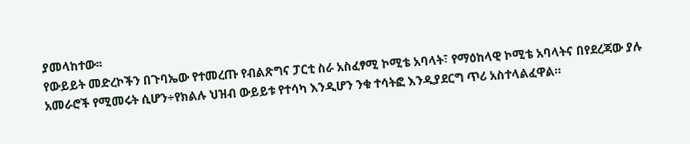ያመላከተው፡፡
የውይይት መድረኮችን በጉባኤው የተመረጡ የብልጽግና ፓርቲ ስራ አስፈፃሚ ኮሚቴ አባላት፣ የማዕከላዊ ኮሚቴ አባላትና በየደረጃው ያሉ አመራሮች የሚመሩት ሲሆን÷የክልሉ ህዝብ ውይይቱ የተሳካ እንዲሆን ንቁ ተሳትፎ እንዲያደርግ ጥሪ አስተላልፈዋል።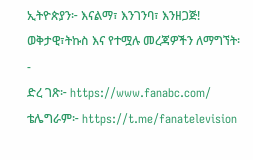ኢትዮጵያን፦ እናልማ፣ እንገንባ፣ እንዘጋጅ!
ወቅታዊ፣ትኩስ እና የተሟሉ መረጃዎችን ለማግኘት፡-
ድረ ገጽ፦ https://www.fanabc.com/
ቴሌግራም፦ https://t.me/fanatelevision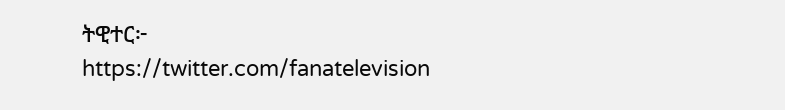ትዊተር፦ https://twitter.com/fanatelevision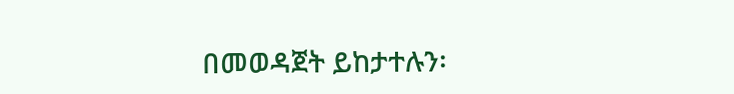በመወዳጀት ይከታተሉን፡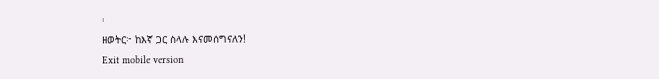፡
ዘወትር፦ ከእኛ ጋር ስላሉ እናመሰግናለን!
Exit mobile version